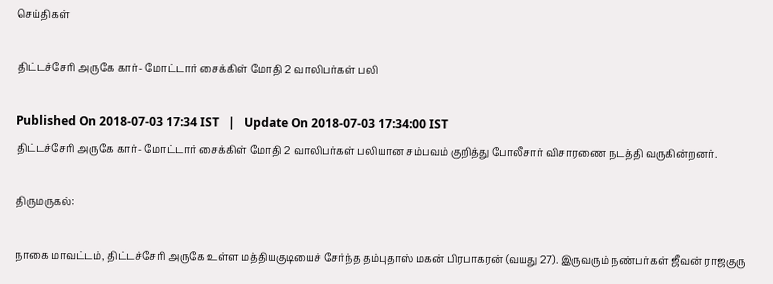செய்திகள்

திட்டச்சேரி அருகே கார்- மோட்டார் சைக்கிள் மோதி 2 வாலிபர்கள் பலி

Published On 2018-07-03 17:34 IST   |   Update On 2018-07-03 17:34:00 IST
திட்டச்சேரி அருகே கார்- மோட்டார் சைக்கிள் மோதி 2 வாலிபர்கள் பலியான சம்பவம் குறித்து போலீசார் விசாரணை நடத்தி வருகின்றனர்.

திருமருகல்:

நாகை மாவட்டம், திட்டச்சேரி அருகே உள்ள மத்தியகுடியைச் சேர்ந்த தம்புதாஸ் மகன் பிரபாகரன் (வயது 27). இருவரும் நண்பர்கள் ஜீவன் ராஜகுரு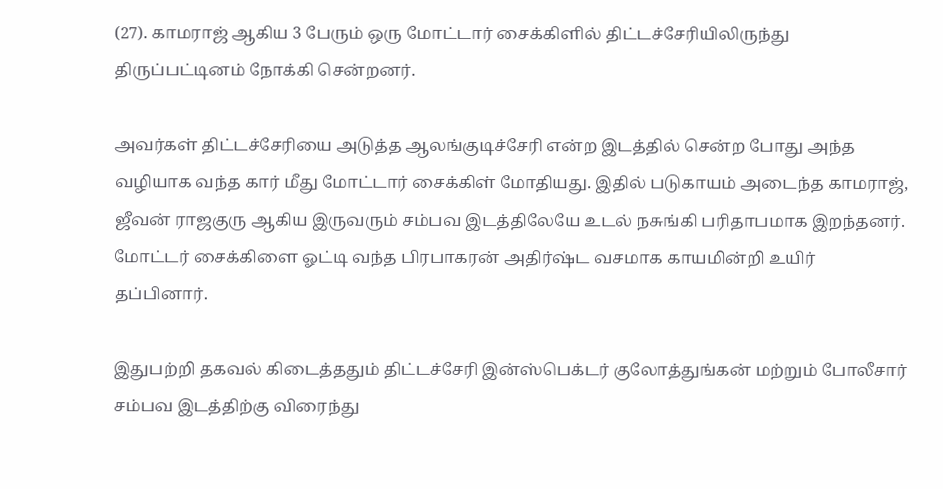(27). காமராஜ் ஆகிய 3 பேரும் ஒரு மோட்டார் சைக்கிளில் திட்டச்சேரியிலிருந்து திருப்பட்டினம் நோக்கி சென்றனர்.

அவர்கள் திட்டச்சேரியை அடுத்த ஆலங்குடிச்சேரி என்ற இடத்தில் சென்ற போது அந்த வழியாக வந்த கார் மீது மோட்டார் சைக்கிள் மோதியது. இதில் படுகாயம் அடைந்த காமராஜ், ஜீவன் ராஜகுரு ஆகிய இருவரும் சம்பவ இடத்திலேயே உடல் நசுங்கி பரிதாபமாக இறந்தனர். மோட்டர் சைக்கிளை ஓட்டி வந்த பிரபாகரன் அதிர்ஷ்ட வசமாக காயமின்றி உயிர் தப்பினார்.

இதுபற்றி தகவல் கிடைத்ததும் திட்டச்சேரி இன்ஸ்பெக்டர் குலோத்துங்கன் மற்றும் போலீசார் சம்பவ இடத்திற்கு விரைந்து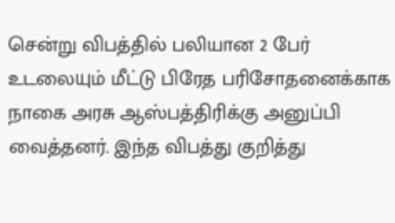சென்று விபத்தில் பலியான 2 பேர் உடலையும் மீட்டு பிரேத பரிசோதனைக்காக நாகை அரசு ஆஸ்பத்திரிக்கு அனுப்பி வைத்தனர். இந்த விபத்து குறித்து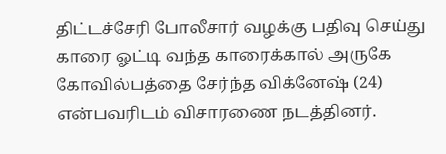திட்டச்சேரி போலீசார் வழக்கு பதிவு செய்து காரை ஓட்டி வந்த காரைக்கால் அருகே கோவில்பத்தை சேர்ந்த விக்னேஷ் (24) என்பவரிடம் விசாரணை நடத்தினர்.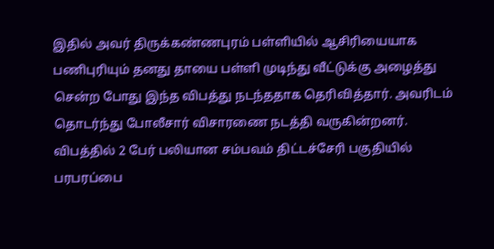இதில் அவர் திருக்கண்ணபுரம் பள்ளியில் ஆசிரியையாக பணிபுரியும் தனது தாயை பள்ளி முடிந்து வீட்டுக்கு அழைத்து சென்ற போது இந்த விபத்து நடந்ததாக தெரிவித்தார். அவரிடம் தொடர்ந்து போலீசார் விசாரணை நடத்தி வருகின்றனர். விபத்தில் 2 பேர் பலியான சம்பவம் திட்டச்சேரி பகுதியில் பரபரப்பை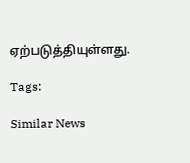ஏற்படுத்தியுள்ளது.

Tags:

Similar News